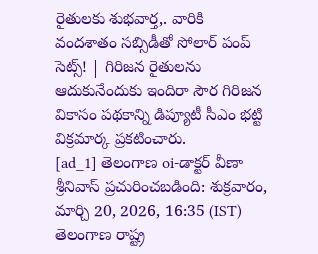రైతులకు శుభవార్త,. వారికి వందశాతం సబ్సిడీతో సోలార్ పంప్ సెట్స్! | గిరిజన రైతులను ఆదుకునేందుకు ఇందిరా సౌర గిరిజన వికాసం పథకాన్ని డిప్యూటీ సీఎం భట్టి విక్రమార్క ప్రకటించారు.
[ad_1] తెలంగాణ oi-డాక్టర్ వీణా శ్రీనివాస్ ప్రచురించబడింది: శుక్రవారం, మార్చి 20, 2026, 16:35 (IST) తెలంగాణ రాష్ట్ర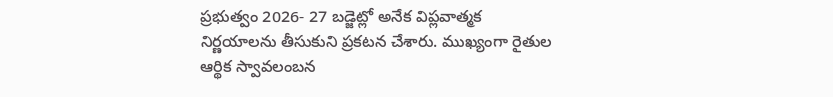ప్రభుత్వం 2026- 27 బడ్జెట్లో అనేక విప్లవాత్మక నిర్ణయాలను తీసుకుని ప్రకటన చేశారు. ముఖ్యంగా రైతుల ఆర్థిక స్వావలంబన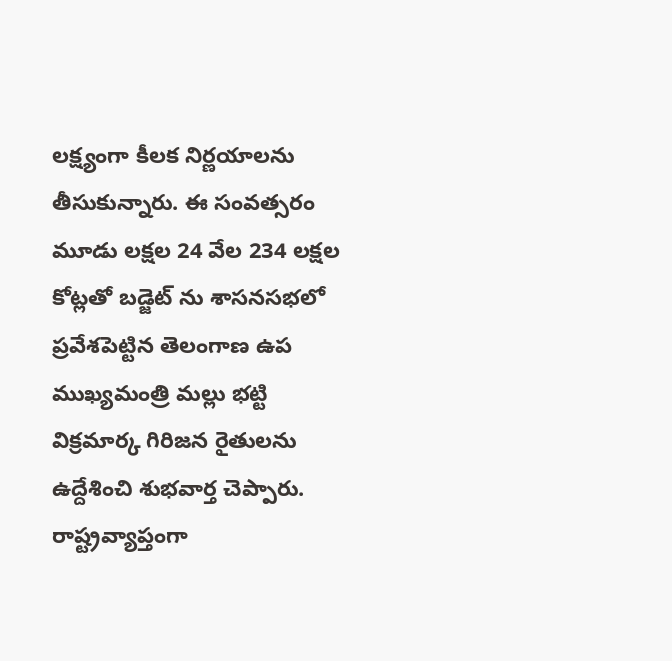లక్ష్యంగా కీలక నిర్ణయాలను తీసుకున్నారు. ఈ సంవత్సరం మూడు లక్షల 24 వేల 234 లక్షల కోట్లతో బడ్జెట్ ను శాసనసభలో ప్రవేశపెట్టిన తెలంగాణ ఉప ముఖ్యమంత్రి మల్లు భట్టి విక్రమార్క గిరిజన రైతులను ఉద్దేశించి శుభవార్త చెప్పారు. రాష్ట్రవ్యాప్తంగా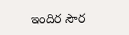ఇందిర సౌర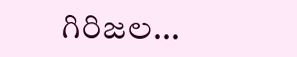గిరిజల...